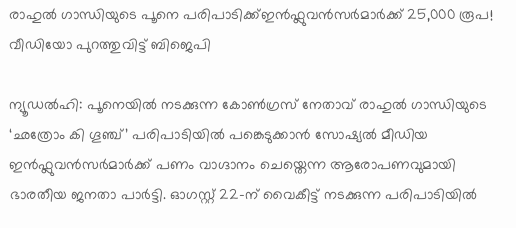രാഹുൽ ഗാന്ധിയുടെ പൂനെ പരിപാടിക്ക്ഇൻഫ്ലുവൻസർമാർക്ക് 25,000 രൂപ! വീഡിയോ പുറത്തുവിട്ട് ബിജെപി

ന്യൂഡൽഹി: പൂനെയിൽ നടക്കുന്ന കോൺഗ്രസ് നേതാവ് രാഹുൽ ഗാന്ധിയുടെ ‘ഛത്രോം കി ഗൂഞ്ച്’ പരിപാടിയിൽ പങ്കെടുക്കാൻ സോഷ്യൽ മീഡിയ ഇൻഫ്ലുവൻസർമാർക്ക് പണം വാഗ്ദാനം ചെയ്തെന്ന ആരോപണവുമായി ഭാരതീയ ജനതാ പാർട്ടി. ഓഗസ്റ്റ് 22-ന് വൈകീട്ട് നടക്കുന്ന പരിപാടിയിൽ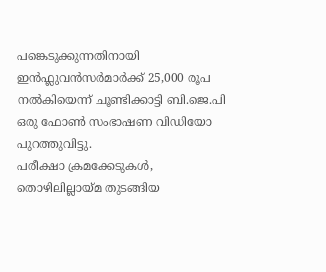പങ്കെടുക്കുന്നതിനായി ഇൻഫ്ലുവൻസർമാർക്ക് 25,000 രൂപ നൽകിയെന്ന് ചൂണ്ടിക്കാട്ടി ബി.ജെ.പി ഒരു ഫോൺ സംഭാഷണ വിഡിയോ പുറത്തുവിട്ടു.
പരീക്ഷാ ക്രമക്കേടുകൾ, തൊഴിലില്ലായ്മ തുടങ്ങിയ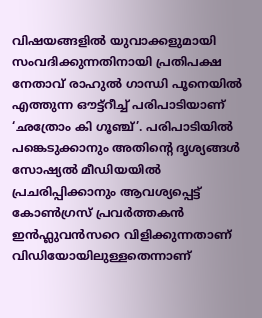വിഷയങ്ങളിൽ യുവാക്കളുമായി സംവദിക്കുന്നതിനായി പ്രതിപക്ഷ നേതാവ് രാഹുൽ ഗാന്ധി പൂനെയിൽ എത്തുന്ന ഔട്ട്റീച്ച് പരിപാടിയാണ് ‘ഛത്രോം കി ഗൂഞ്ച്’. പരിപാടിയിൽ പങ്കെടുക്കാനും അതിൻ്റെ ദൃശ്യങ്ങൾ സോഷ്യൽ മീഡിയയിൽ പ്രചരിപ്പിക്കാനും ആവശ്യപ്പെട്ട് കോൺഗ്രസ് പ്രവർത്തകൻ ഇൻഫ്ലുവൻസറെ വിളിക്കുന്നതാണ് വിഡിയോയിലുള്ളതെന്നാണ്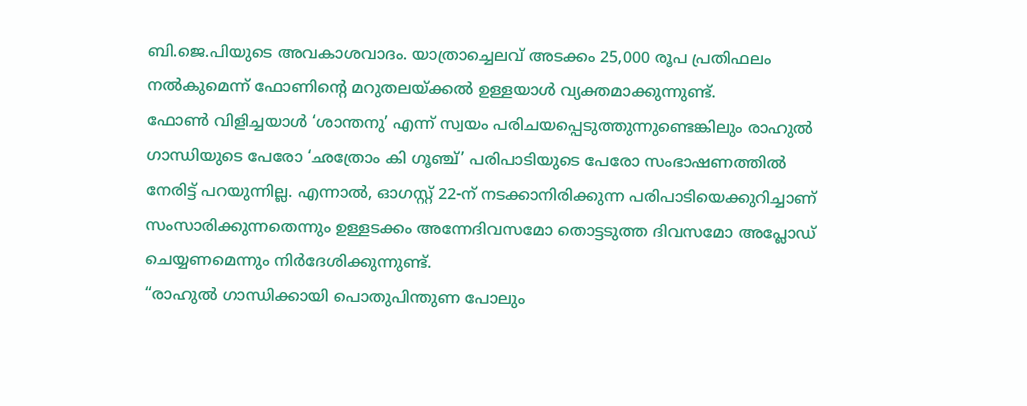ബി.ജെ.പിയുടെ അവകാശവാദം. യാത്രാച്ചെലവ് അടക്കം 25,000 രൂപ പ്രതിഫലം നൽകുമെന്ന് ഫോണിൻ്റെ മറുതലയ്ക്കൽ ഉള്ളയാൾ വ്യക്തമാക്കുന്നുണ്ട്.
ഫോൺ വിളിച്ചയാൾ ‘ശാന്തനു’ എന്ന് സ്വയം പരിചയപ്പെടുത്തുന്നുണ്ടെങ്കിലും രാഹുൽ ഗാന്ധിയുടെ പേരോ ‘ഛത്രോം കി ഗൂഞ്ച്’ പരിപാടിയുടെ പേരോ സംഭാഷണത്തിൽ നേരിട്ട് പറയുന്നില്ല. എന്നാൽ, ഓഗസ്റ്റ് 22-ന് നടക്കാനിരിക്കുന്ന പരിപാടിയെക്കുറിച്ചാണ് സംസാരിക്കുന്നതെന്നും ഉള്ളടക്കം അന്നേദിവസമോ തൊട്ടടുത്ത ദിവസമോ അപ്ലോഡ് ചെയ്യണമെന്നും നിർദേശിക്കുന്നുണ്ട്.
“രാഹുൽ ഗാന്ധിക്കായി പൊതുപിന്തുണ പോലും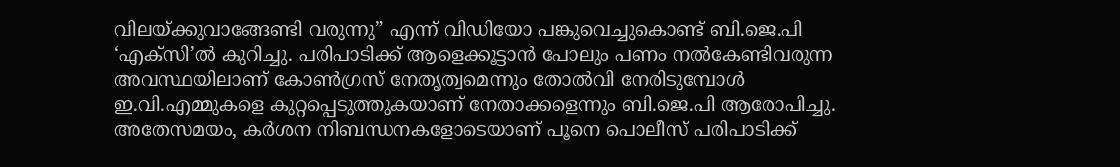വിലയ്ക്കുവാങ്ങേണ്ടി വരുന്നു” എന്ന് വിഡിയോ പങ്കുവെച്ചുകൊണ്ട് ബി.ജെ.പി ‘എക്സി’ൽ കുറിച്ചു. പരിപാടിക്ക് ആളെക്കൂട്ടാൻ പോലും പണം നൽകേണ്ടിവരുന്ന അവസ്ഥയിലാണ് കോൺഗ്രസ് നേതൃത്വമെന്നും തോൽവി നേരിടുമ്പോൾ ഇ.വി.എമ്മുകളെ കുറ്റപ്പെടുത്തുകയാണ് നേതാക്കളെന്നും ബി.ജെ.പി ആരോപിച്ചു.
അതേസമയം, കർശന നിബന്ധനകളോടെയാണ് പൂനെ പൊലീസ് പരിപാടിക്ക്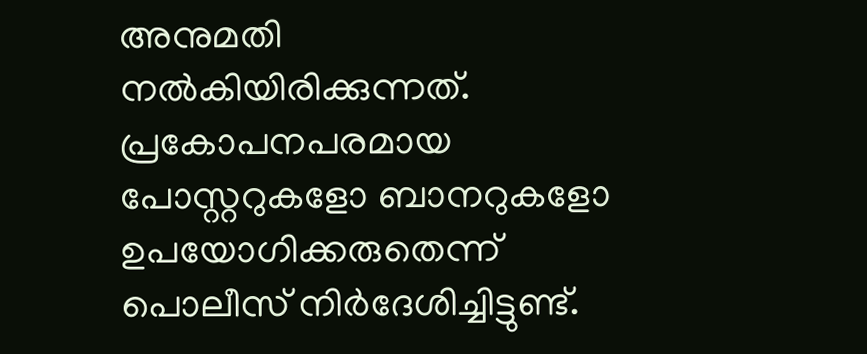അനുമതി നൽകിയിരിക്കുന്നത്. പ്രകോപനപരമായ പോസ്റ്ററുകളോ ബാനറുകളോ ഉപയോഗിക്കരുതെന്ന് പൊലീസ് നിർദേശിച്ചിട്ടുണ്ട്.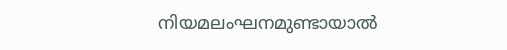നിയമലംഘനമുണ്ടായാൽ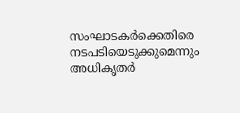സംഘാടകർക്കെതിരെ നടപടിയെടുക്കുമെന്നും അധികൃതർ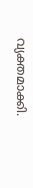വ്യക്തമാക്കി.